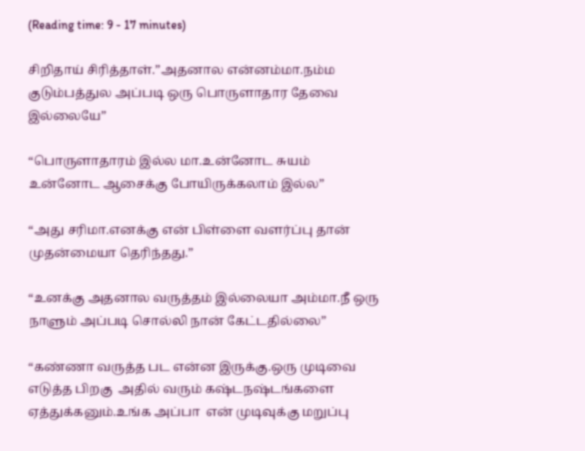(Reading time: 9 - 17 minutes)

சிறிதாய் சிரித்தாள்.”அதனால என்னம்மா.நம்ம குடும்பத்துல அப்படி ஒரு பொருளாதார தேவை இல்லையே”

“பொருளாதாரம் இல்ல மா.உன்னோட சுயம் உன்னோட ஆசைக்கு போயிருக்கலாம் இல்ல”

“அது சரிமா.எனக்கு என் பிள்ளை வளர்ப்பு தான் முதன்மையா தெரிந்தது.”

“உனக்கு அதனால வருத்தம் இல்லையா அம்மா.நீ ஒரு நாளும் அப்படி சொல்லி நான் கேட்டதில்லை”

“கண்ணா வருத்த பட என்ன இருக்கு.ஒரு முடிவை எடுத்த பிறகு  அதில் வரும் கஷ்டநஷ்டங்களை ஏத்துக்கனும்.உங்க அப்பா  என் முடிவுக்கு மறுப்பு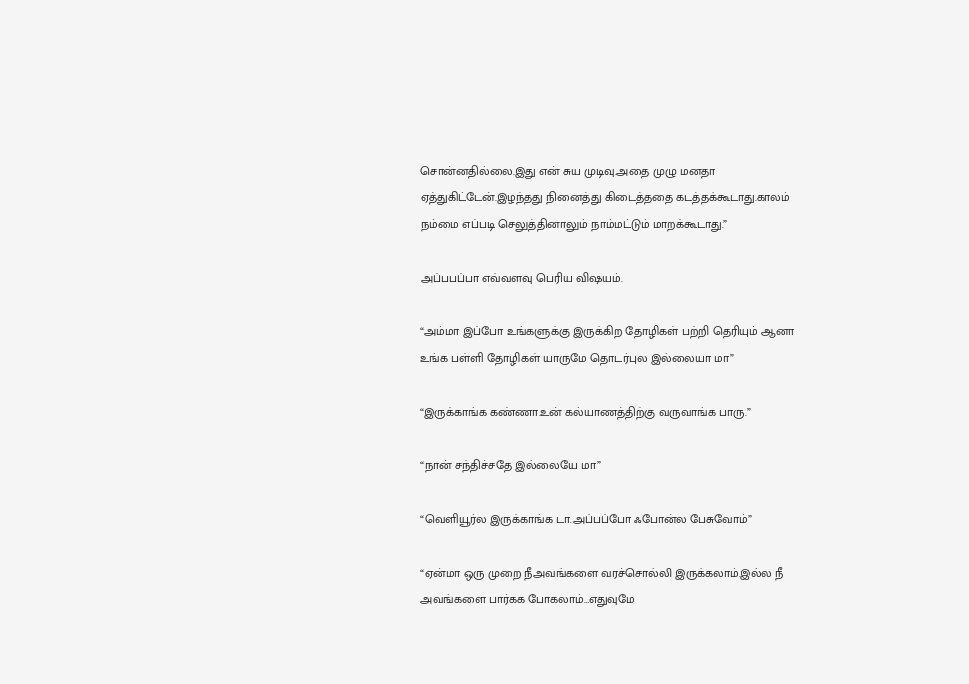சொன்னதில்லை.இது என் சுய முடிவு.அதை முழு மனதா ஏத்துகிட்டேன்.இழந்தது நினைத்து கிடைத்ததை கடத்தக்கூடாது.காலம் நம்மை எப்படி செலுத்தினாலும் நாம்மட்டும் மாறக்கூடாது.”

அப்பபப்பா எவ்வளவு பெரிய விஷயம்.

“அம்மா இப்போ உங்களுக்கு இருக்கிற தோழிகள் பற்றி தெரியும் ஆனா உங்க பள்ளி தோழிகள் யாருமே தொடர்புல இல்லையா மா”

“இருக்காங்க கண்ணா.உன் கல்யாணத்திற்கு வருவாங்க பாரு.”

“நான் சந்திச்சதே இல்லையே மா”

“வெளியூர்ல இருக்காங்க டா.அப்பப்போ ஃபோன்ல பேசுவோம்”

“ஏன்மா ஒரு முறை நீஅவங்களை வரச்சொல்லி இருக்கலாம்.இல்ல நீ அவங்களை பார்கக போகலாம்…எதுவுமே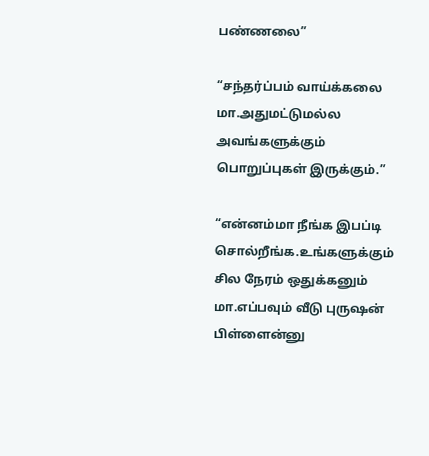பண்ணலை”

“சந்தர்ப்பம் வாய்க்கலை மா.அதுமட்டுமல்ல அவங்களுக்கும் பொறுப்புகள் இருக்கும்.”

“என்னம்மா நீங்க இபப்டி சொல்றீங்க.உங்களுக்கும் சில நேரம் ஒதுக்கனும் மா.எப்பவும் வீடு புருஷன் பிள்ளைன்னு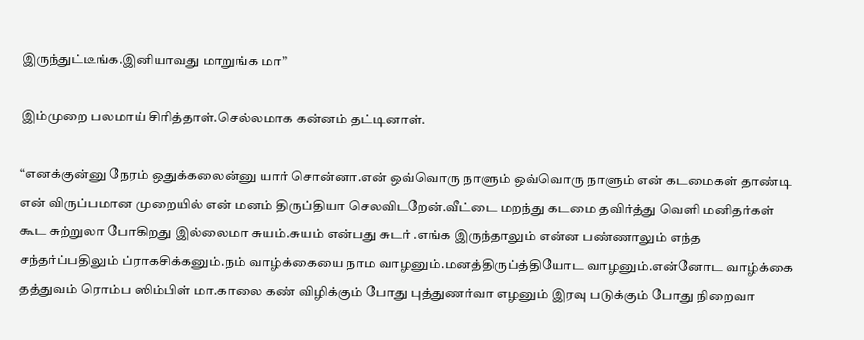இருந்துட்டீங்க.இனியாவது மாறுங்க மா”

இம்முறை பலமாய் சிரித்தாள்.செல்லமாக கன்னம் தட்டினாள்.

“எனக்குன்னு நேரம் ஒதுக்கலைன்னு யார் சொன்னா.என் ஒவ்வொரு நாளும் ஒவ்வொரு நாளும் என் கடமைகள் தாண்டி என் விருப்பமான முறையில் என் மனம் திருப்தியா செலவிடறேன்.வீட்டை மறந்து கடமை தவிர்த்து வெளி மனிதர்கள் கூட சுற்றுலா போகிறது இல்லைமா சுயம்.சுயம் என்பது சுடர் .எங்க இருந்தாலும் என்ன பண்ணாலும் எந்த சந்தர்ப்பதிலும் ப்ராகசிக்கனும்.நம் வாழ்க்கையை நாம வாழனும்.மனத்திருப்த்தியோட வாழனும்.என்னோட வாழ்க்கை தத்துவம் ரொம்ப ஸிம்பிள் மா.காலை கண் விழிக்கும் போது புத்துணர்வா எழனும் இரவு படுக்கும் போது நிறைவா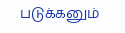படுக்கனும்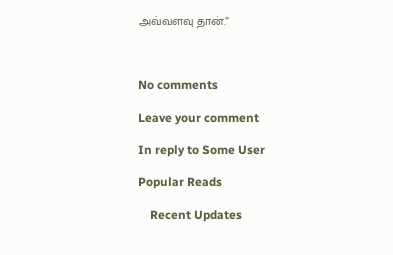அவ்வளவு தான்.”



No comments

Leave your comment

In reply to Some User

Popular Reads

    Recent Updates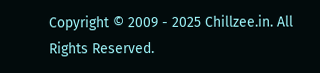Copyright © 2009 - 2025 Chillzee.in. All Rights Reserved.